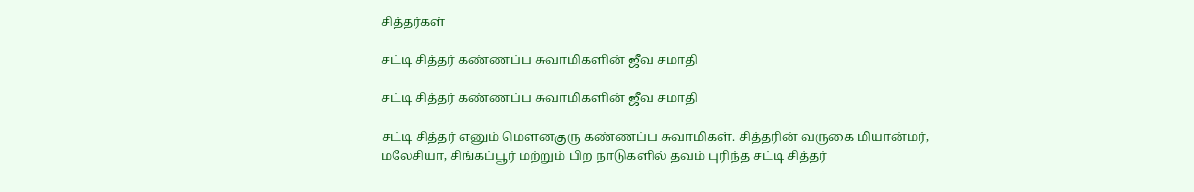சித்தர்கள்

சட்டி சித்தர் கண்ணப்ப சுவாமிகளின் ஜீவ சமாதி

சட்டி சித்தர் கண்ணப்ப சுவாமிகளின் ஜீவ சமாதி

சட்டி சித்தர் எனும் மௌனகுரு கண்ணப்ப சுவாமிகள். சித்தரின் வருகை மியான்மர், மலேசியா, சிங்கப்பூர் மற்றும் பிற நாடுகளில் தவம் புரிந்த சட்டி சித்தர்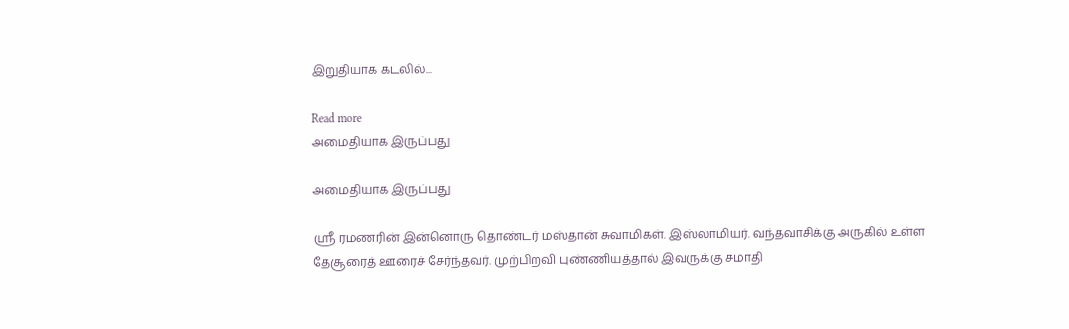இறுதியாக கடலில்...

Read more
அமைதியாக இருப்பது

அமைதியாக இருப்பது

ஸ்ரீ ரமணரின் இன்னொரு தொண்டர் மஸ்தான் சுவாமிகள். இஸ்லாமியர். வந்தவாசிக்கு அருகில் உள்ள தேசூரைத் ஊரைச் சேர்ந்தவர். முற்பிறவி புண்ணியத்தால் இவருக்கு சமாதி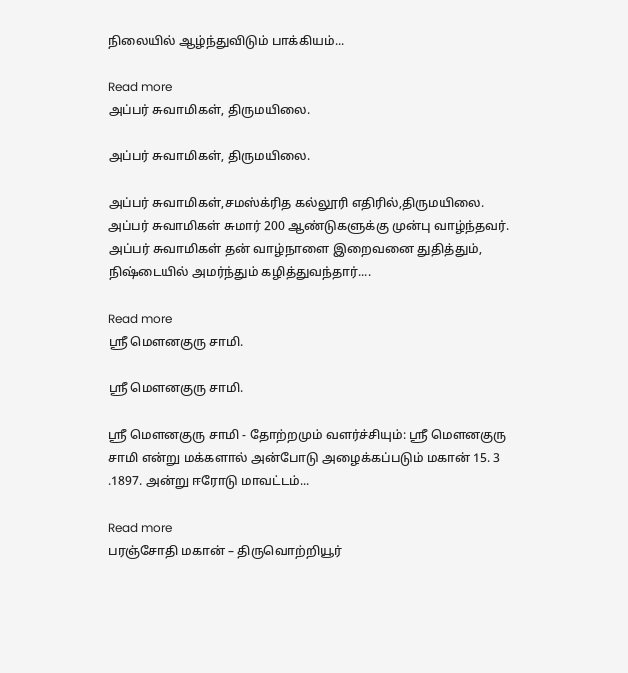நிலையில் ஆழ்ந்துவிடும் பாக்கியம்...

Read more
அப்பர் சுவாமிகள், திருமயிலை.

அப்பர் சுவாமிகள், திருமயிலை.

அப்பர் சுவாமிகள்,சமஸ்க்ரித கல்லூரி எதிரில்,திருமயிலை. அப்பர் சுவாமிகள் சுமார் 200 ஆண்டுகளுக்கு முன்பு வாழ்ந்தவர். அப்பர் சுவாமிகள் தன் வாழ்நாளை இறைவனை துதித்தும், நிஷ்டையில் அமர்ந்தும் கழித்துவந்தார்....

Read more
ஸ்ரீ மௌனகுரு சாமி.

ஸ்ரீ மௌனகுரு சாமி.

ஸ்ரீ மௌனகுரு சாமி - தோற்றமும் வளர்ச்சியும்: ஸ்ரீ மௌனகுரு சாமி என்று மக்களால் அன்போடு அழைக்கப்படும் மகான் 15. 3 .1897. அன்று ஈரோடு மாவட்டம்...

Read more
பரஞ்சோதி மகான் – திருவொற்றியூர்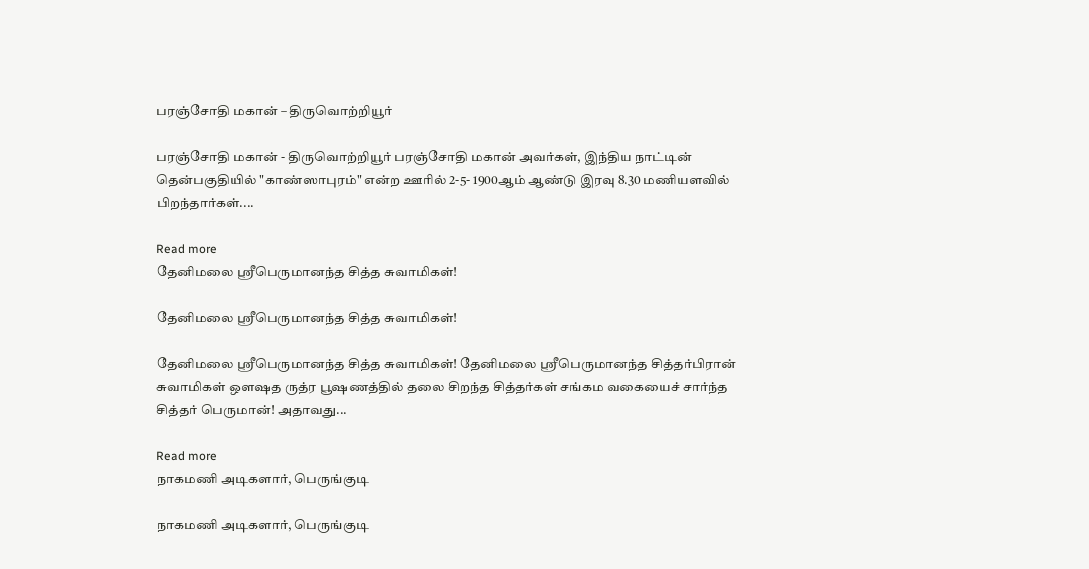பரஞ்சோதி மகான் – திருவொற்றியூர்

பரஞ்சோதி மகான் - திருவொற்றியூர் பரஞ்சோதி மகான் அவர்கள், இந்திய நாட்டின் தென்பகுதியில் "காண்ஸாபுரம்" என்ற ஊரில் 2-5- 1900ஆம் ஆண்டு இரவு 8.30 மணியளவில் பிறந்தார்கள்....

Read more
தேனிமலை ஸ்ரீபெருமானந்த சித்த சுவாமிகள்!

தேனிமலை ஸ்ரீபெருமானந்த சித்த சுவாமிகள்!

தேனிமலை ஸ்ரீபெருமானந்த சித்த சுவாமிகள்! தேனிமலை ஸ்ரீபெருமானந்த சித்தர்பிரான் சுவாமிகள் ஔஷத ருத்ர பூஷணத்தில் தலை சிறந்த சித்தர்கள் சங்கம வகையைச் சார்ந்த சித்தர் பெருமான்! அதாவது...

Read more
நாகமணி அடிகளார், பெருங்குடி

நாகமணி அடிகளார், பெருங்குடி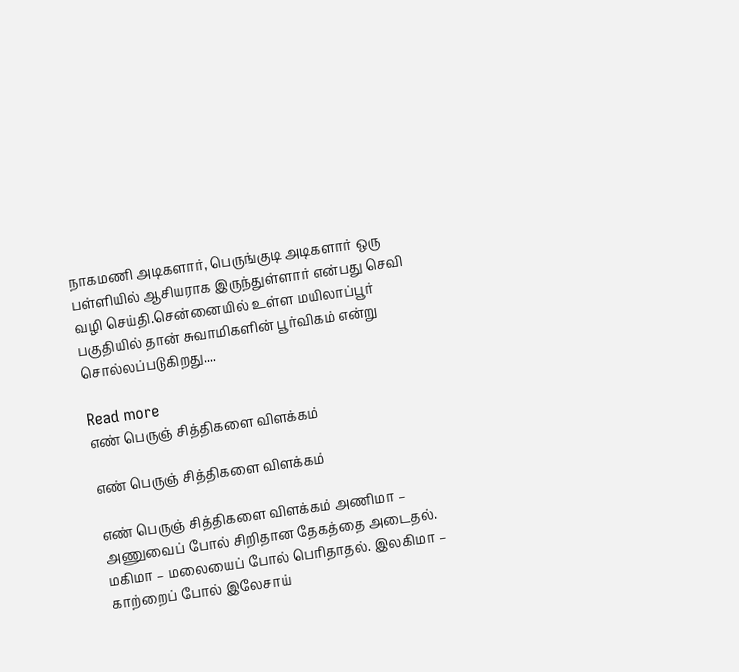நாகமணி அடிகளார், பெருங்குடி அடிகளார் ஒரு பள்ளியில் ஆசியராக இருந்துள்ளார் என்பது செவி வழி செய்தி.சென்னையில் உள்ள மயிலாப்பூர் பகுதியில் தான் சுவாமிகளின் பூர்விகம் என்று சொல்லப்படுகிறது....

Read more
எண் பெருஞ் சித்திகளை விளக்கம்

எண் பெருஞ் சித்திகளை விளக்கம்

எண் பெருஞ் சித்திகளை விளக்கம் அணிமா – அணுவைப் போல் சிறிதான தேகத்தை அடைதல். மகிமா – மலையைப் போல் பெரிதாதல். இலகிமா – காற்றைப் போல் இலேசாய்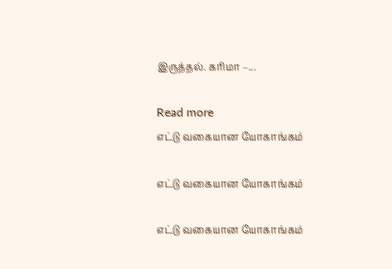இருத்தல். கரிமா –...

Read more
எட்டு வகையான யோகாங்கம்

எட்டு வகையான யோகாங்கம்

எட்டு வகையான யோகாங்கம்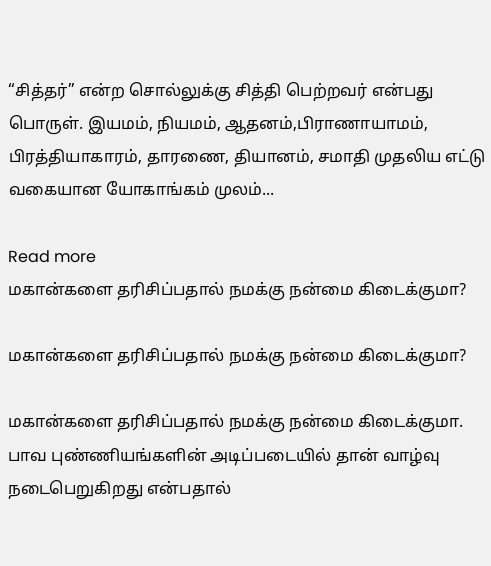“சித்தர்” என்ற சொல்லுக்கு சித்தி பெற்றவர் என்பது பொருள். இயமம், நியமம், ஆதனம்,பிராணாயாமம், பிரத்தியாகாரம், தாரணை, தியானம், சமாதி முதலிய எட்டு வகையான யோகாங்கம் முலம்...

Read more
மகான்களை தரிசிப்பதால் நமக்கு நன்மை கிடைக்குமா?

மகான்களை தரிசிப்பதால் நமக்கு நன்மை கிடைக்குமா?

மகான்களை தரிசிப்பதால் நமக்கு நன்மை கிடைக்குமா. பாவ புண்ணியங்களின் அடிப்படையில் தான் வாழ்வு நடைபெறுகிறது என்பதால்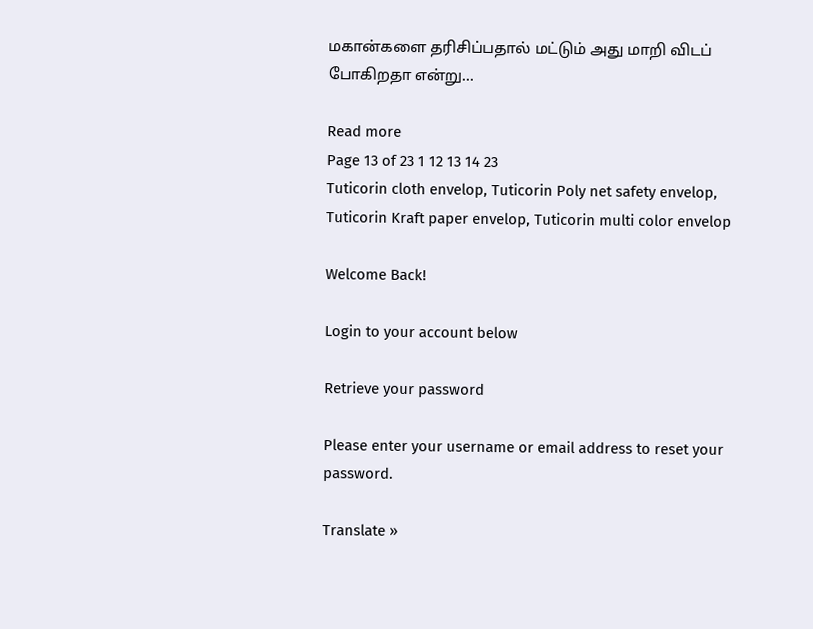மகான்களை தரிசிப்பதால் மட்டும் அது மாறி விடப் போகிறதா என்று...

Read more
Page 13 of 23 1 12 13 14 23
Tuticorin cloth envelop, Tuticorin Poly net safety envelop, Tuticorin Kraft paper envelop, Tuticorin multi color envelop

Welcome Back!

Login to your account below

Retrieve your password

Please enter your username or email address to reset your password.

Translate »